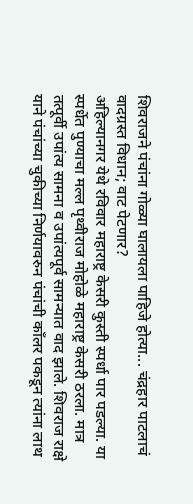शिवराजने पंचांना गोळ्या घालायला पाहिजे होत्या... चंद्रहार पाटलाचं वादग्रस्त विधान; वाट पेटणार?
अहिल्यानगर येथे रविवार महाराष्ट्र केसरी कुस्ती स्पर्धा पार पडल्या. या स्पर्धेत पुण्याचा मल्ल पृथ्वीराज मोहोळे महाराष्ट्र केसरी ठरला. मात्र तत्पूर्वी उपांत्य सामना व उपांत्यपूर्व सामन्यात वाद झाले. शिवराज राक्षे याने पंचांच्या चुकीच्या निर्णयावरुन पंचांची काँलर पकडून त्यांना लाथ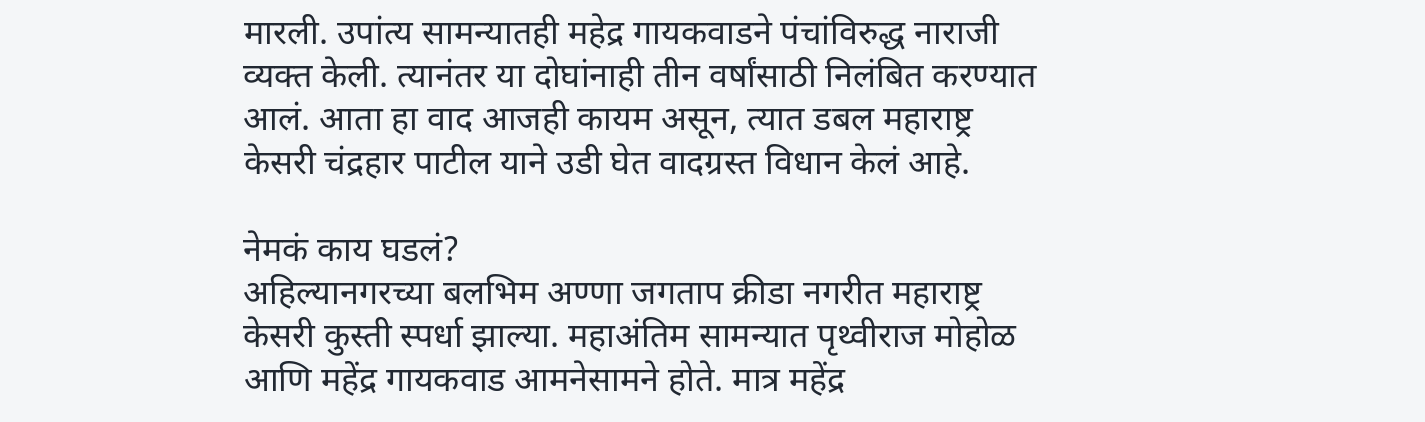मारली. उपांत्य सामन्यातही महेद्र गायकवाडने पंचांविरुद्ध नाराजी व्यक्त केली. त्यानंतर या दोघांनाही तीन वर्षांसाठी निलंबित करण्यात आलं. आता हा वाद आजही कायम असून, त्यात डबल महाराष्ट्र केसरी चंद्रहार पाटील याने उडी घेत वादग्रस्त विधान केलं आहे.

नेमकं काय घडलं?
अहिल्यानगरच्या बलभिम अण्णा जगताप क्रीडा नगरीत महाराष्ट्र केसरी कुस्ती स्पर्धा झाल्या. महाअंतिम सामन्यात पृथ्वीराज मोहोळ आणि महेंद्र गायकवाड आमनेसामने होते. मात्र महेंद्र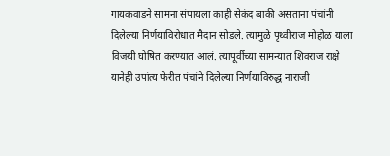गायकवाडने सामना संपायला काही सेकंद बाकी असताना पंचांनी दिलेल्या निर्णयाविरोधात मैदान सोडले. त्यामुळे पृथ्वीराज मोहोळ याला विजयी घोषित करण्यात आलं. त्यापूर्वीच्या सामन्यात शिवराज राक्षे यानेही उपांत्य फेरीत पंचांने दिलेल्या निर्णयाविरुद्ध नाराजी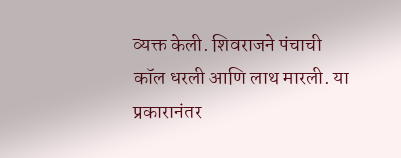व्यक्त केली. शिवराजने पंचाची कॉल धरली आणि लाथ मारली. या प्रकारानंतर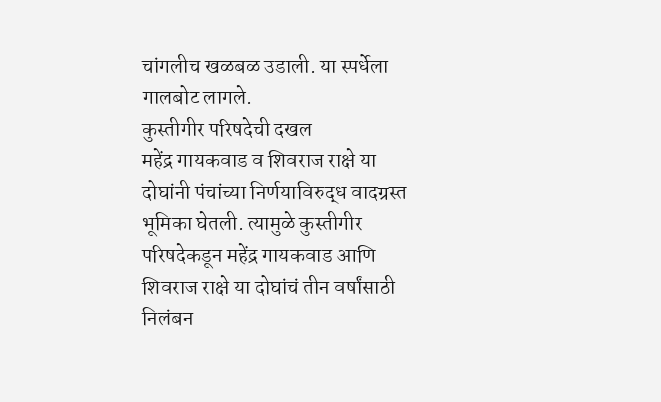चांगलीच खळबळ उडाली. या स्पर्धेला गालबोट लागले.
कुस्तीगीर परिषदेची दखल
महेंद्र गायकवाड व शिवराज राक्षे या दोघांनी पंचांच्या निर्णयाविरुद्ध वादग्रस्त भूमिका घेतली. त्यामुळे कुस्तीगीर परिषदेकडून महेंद्र गायकवाड आणि शिवराज राक्षे या दोघांचं तीन वर्षांसाठी निलंबन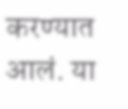करण्यात आलं. या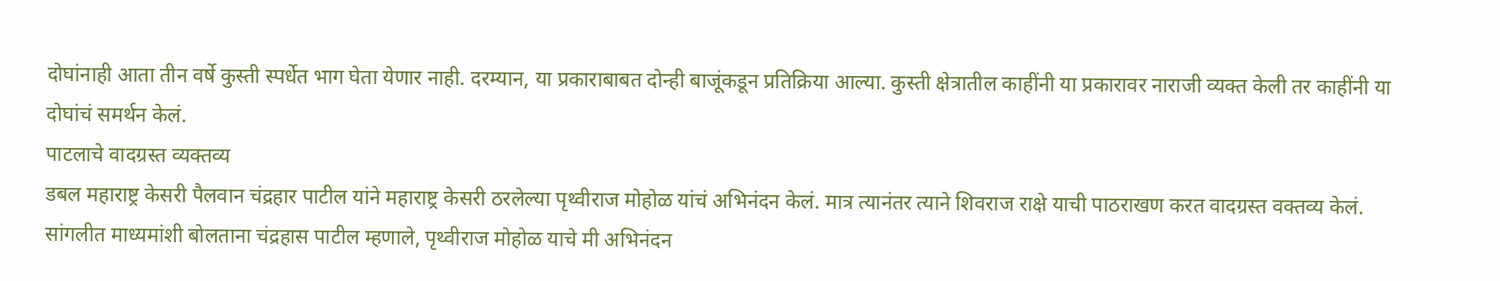दोघांनाही आता तीन वर्षे कुस्ती स्पर्धेत भाग घेता येणार नाही. दरम्यान, या प्रकाराबाबत दोन्ही बाजूंकडून प्रतिक्रिया आल्या. कुस्ती क्षेत्रातील काहींनी या प्रकारावर नाराजी व्यक्त केली तर काहींनी या दोघांचं समर्थन केलं.
पाटलाचे वादग्रस्त व्यक्तव्य
डबल महाराष्ट्र केसरी पैलवान चंद्रहार पाटील यांने महाराष्ट्र केसरी ठरलेल्या पृथ्वीराज मोहोळ यांचं अभिनंदन केलं. मात्र त्यानंतर त्याने शिवराज राक्षे याची पाठराखण करत वादग्रस्त वक्तव्य केलं. सांगलीत माध्यमांशी बोलताना चंद्रहास पाटील म्हणाले, पृथ्वीराज मोहोळ याचे मी अभिनंदन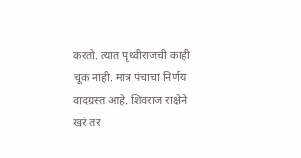करतो. त्यात पृथ्वीराजची काही चूक नाही. मात्र पंचाचा निर्णय वादग्रस्त आहे. शिवराज राक्षेने खरं तर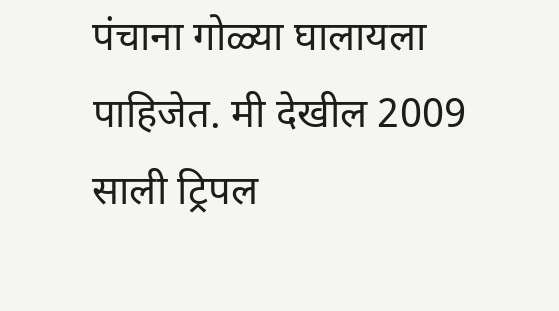पंचाना गोळ्या घालायला पाहिजेत. मी देखील 2009 साली ट्रिपल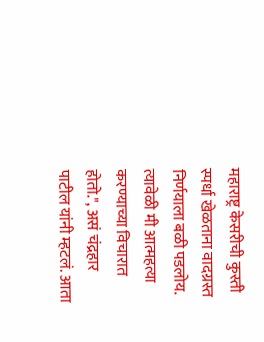महाराष्ट्र केसरीची कुस्ती स्पर्धा खेळताना वादग्रस्त निर्णयाला बळी पडलोय. त्यावेळी मी आत्महत्या करण्याच्या विचारात होतो.", असं चंद्रहार पाटील यांनी म्हटलं. आता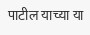पाटील याच्या या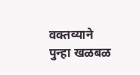वक्तव्याने पुन्हा खळबळ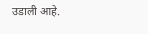उडाली आहे.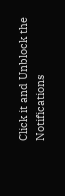Click it and Unblock the Notifications